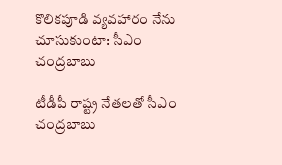కొలికపూడి వ్యవహారం నేను చూసుకుంటా: సీఎం చంద్రబాబు

టీడీపీ రాష్ట్ర నేతలతో సీఎం చంద్రబాబు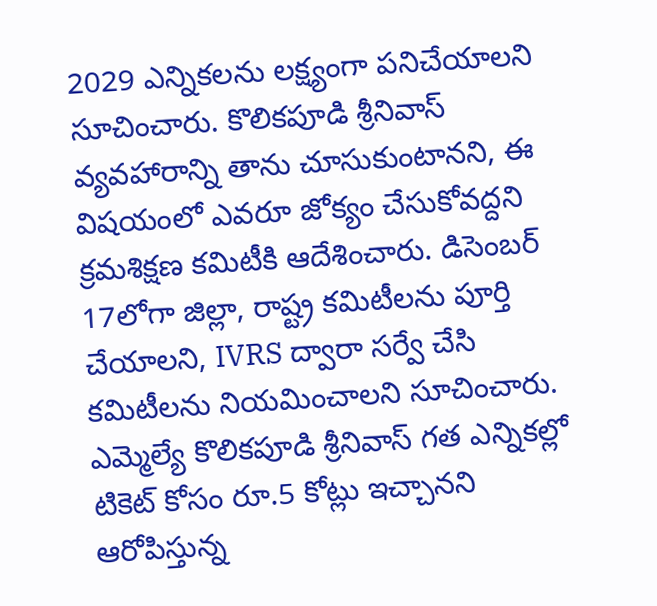2029 ఎన్నికలను లక్ష్యంగా పనిచేయాలని సూచించారు. కొలికపూడి శ్రీనివాస్ వ్యవహారాన్ని తాను చూసుకుంటానని, ఈ విషయంలో ఎవరూ జోక్యం చేసుకోవద్దని క్రమశిక్షణ కమిటీకి ఆదేశించారు. డిసెంబర్ 17లోగా జిల్లా, రాష్ట్ర కమిటీలను పూర్తి చేయాలని, IVRS ద్వారా సర్వే చేసి కమిటీలను నియమించాలని సూచించారు. ఎమ్మెల్యే కొలికపూడి శ్రీనివాస్ గత ఎన్నికల్లో టికెట్ కోసం రూ.5 కోట్లు ఇచ్చానని ఆరోపిస్తున్న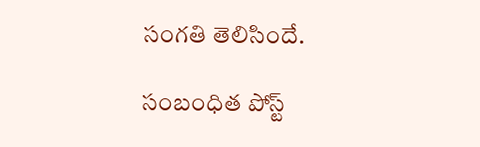సంగతి తెలిసిందే.

సంబంధిత పోస్ట్